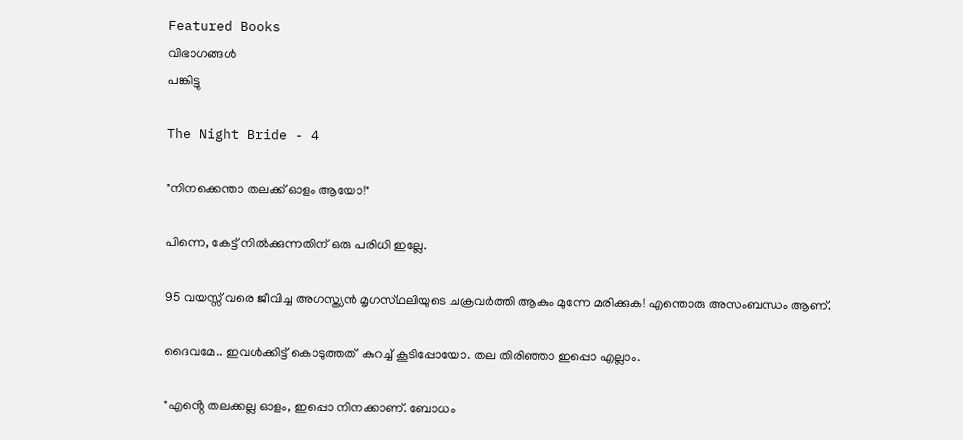Featured Books
വിഭാഗങ്ങൾ
പങ്കിട്ടു

The Night Bride - 4

"നിനക്കെന്താ തലക്ക് ഓളം ആയോ!"

പിന്നെ, കേട്ട് നിൽക്കുന്നതിന് ഒരു പരിധി ഇല്ലേ.

95 വയസ്സ് വരെ ജീവിച്ച അഗസ്ത്യൻ മൃഗസ്‌ഥലിയുടെ ചക്രവർത്തി ആകും മുന്നേ മരിക്കുക! എന്തൊരു അസംബന്ധം ആണ്.

ദൈവമേ.. ഇവൾക്കിട്ട് കൊടുത്തത്  കുറച്ച് കൂടിപ്പോയോ. തല തിരിഞ്ഞാ ഇപ്പൊ എല്ലാം.

"എൻ്റെ തലക്കല്ല ഓളം, ഇപ്പൊ നിനക്കാണ്. ബോധം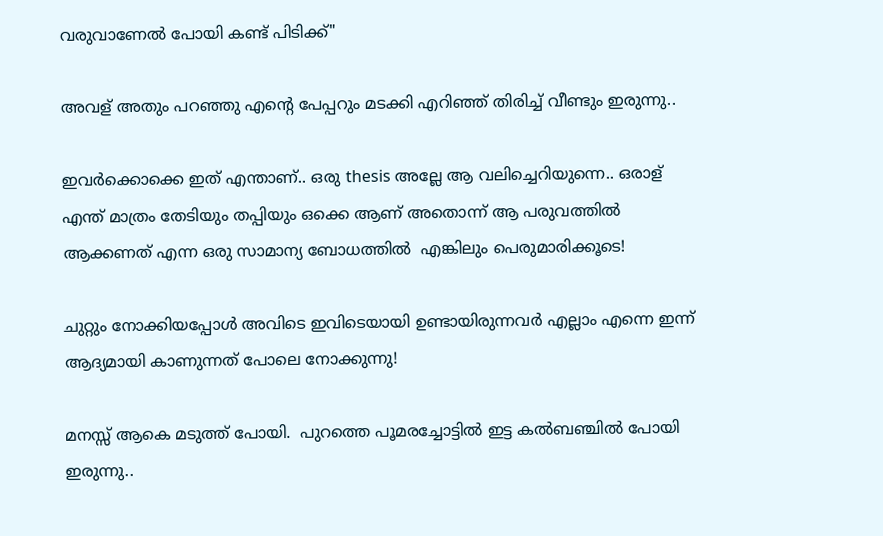വരുവാണേൽ പോയി കണ്ട് പിടിക്ക്"

അവള് അതും പറഞ്ഞു എൻ്റെ പേപ്പറും മടക്കി എറിഞ്ഞ് തിരിച്ച് വീണ്ടും ഇരുന്നു..

ഇവർക്കൊക്കെ ഇത് എന്താണ്.. ഒരു thesis അല്ലേ ആ വലിച്ചെറിയുന്നെ.. ഒരാള് എന്ത് മാത്രം തേടിയും തപ്പിയും ഒക്കെ ആണ് അതൊന്ന് ആ പരുവത്തിൽ ആക്കണത് എന്ന ഒരു സാമാന്യ ബോധത്തിൽ  എങ്കിലും പെരുമാരിക്കൂടെ!

ചുറ്റും നോക്കിയപ്പോൾ അവിടെ ഇവിടെയായി ഉണ്ടായിരുന്നവർ എല്ലാം എന്നെ ഇന്ന് ആദ്യമായി കാണുന്നത് പോലെ നോക്കുന്നു!

മനസ്സ് ആകെ മടുത്ത് പോയി.  പുറത്തെ പൂമരച്ചോട്ടിൽ ഇട്ട കൽബഞ്ചിൽ പോയി ഇരുന്നു..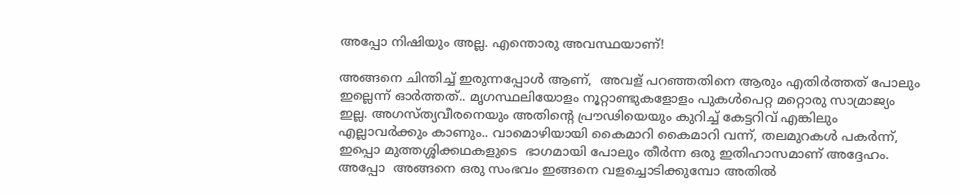അപ്പോ നിഷിയും അല്ല. എന്തൊരു അവസ്ഥയാണ്!

അങ്ങനെ ചിന്തിച്ച് ഇരുന്നപ്പോൾ ആണ്,  അവള് പറഞ്ഞതിനെ ആരും എതിർത്തത് പോലും ഇല്ലെന്ന് ഓർത്തത്.. മൃഗസ്ഥലിയോളം നൂറ്റാണ്ടുകളോളം പുകൾപെറ്റ മറ്റൊരു സാമ്രാജ്യം ഇല്ല. അഗസ്ത്യവീരനെയും അതിൻ്റെ പ്രൗഢിയെയും കുറിച്ച് കേട്ടറിവ് എങ്കിലും എല്ലാവർക്കും കാണും.. വാമൊഴിയായി കൈമാറി കൈമാറി വന്ന്, തലമുറകൾ പകർന്ന്, ഇപ്പൊ മുത്തശ്ശിക്കഥകളുടെ  ഭാഗമായി പോലും തീർന്ന ഒരു ഇതിഹാസമാണ് അദ്ദേഹം. അപ്പോ  അങ്ങനെ ഒരു സംഭവം ഇങ്ങനെ വളച്ചൊടിക്കുമ്പോ അതിൽ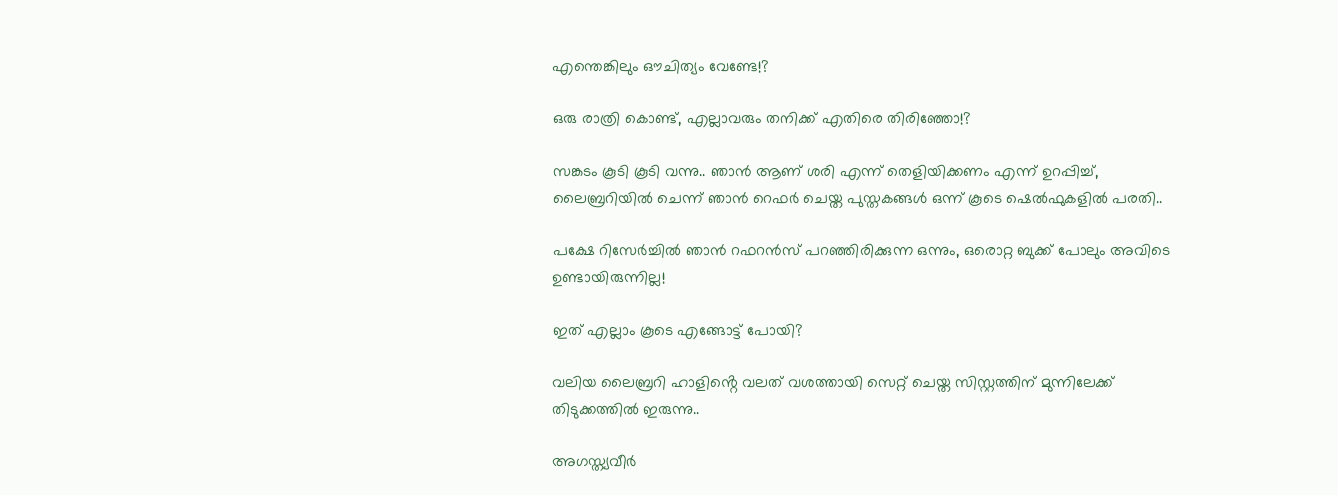എന്തെങ്കിലും ഔചിത്യം വേണ്ടേ!?

ഒരു രാത്രി കൊണ്ട്, എല്ലാവരും തനിക്ക് എതിരെ തിരിഞ്ഞോ!?

സങ്കടം കൂടി കൂടി വന്നു.. ഞാൻ ആണ് ശരി എന്ന് തെളിയിക്കണം എന്ന് ഉറപ്പിച്ച്, ലൈബ്രറിയിൽ ചെന്ന് ഞാൻ റെഫർ ചെയ്ത പുസ്തകങ്ങൾ ഒന്ന് കൂടെ ഷെൽഫുകളിൽ പരതി..

പക്ഷേ റിസേർച്ചിൽ ഞാൻ റഫറൻസ് പറഞ്ഞിരിക്കുന്ന ഒന്നും, ഒരൊറ്റ ബുക്ക് പോലും അവിടെ ഉണ്ടായിരുന്നില്ല!

ഇത് എല്ലാം കൂടെ എങ്ങോട്ട് പോയി?

വലിയ ലൈബ്രറി ഹാളിൻ്റെ വലത് വശത്തായി സെറ്റ് ചെയ്ത സിസ്റ്റത്തിന് മുന്നിലേക്ക് തിടുക്കത്തിൽ ഇരുന്നു..

അഗസ്ത്യവീർ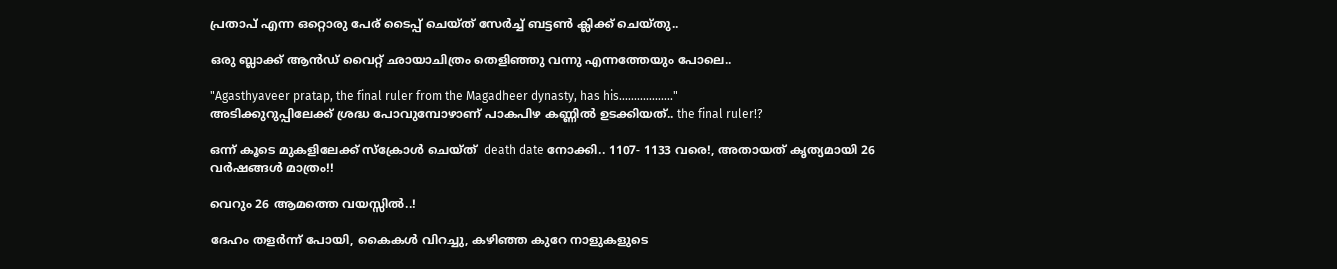പ്രതാപ് എന്ന ഒറ്റൊരു പേര് ടൈപ്പ് ചെയ്ത് സേർച്ച് ബട്ടൺ ക്ലിക്ക് ചെയ്തു..

ഒരു ബ്ലാക്ക് ആൻഡ് വൈറ്റ് ഛായാചിത്രം തെളിഞ്ഞു വന്നു എന്നത്തേയും പോലെ..

"Agasthyaveer pratap, the final ruler from the Magadheer dynasty, has his.................."
അടിക്കുറുപ്പിലേക്ക് ശ്രദ്ധ പോവുമ്പോഴാണ് പാകപിഴ കണ്ണിൽ ഉടക്കിയത്.. the final ruler!?

ഒന്ന് കൂടെ മുകളിലേക്ക് സ്ക്രോൾ ചെയ്ത്  death date നോക്കി.. 1107- 1133 വരെ!, അതായത് കൃത്യമായി 26 വർഷങ്ങൾ മാത്രം!!

വെറും 26 ആമത്തെ വയസ്സിൽ..!

ദേഹം തളർന്ന് പോയി, കൈകൾ വിറച്ചു, കഴിഞ്ഞ കുറേ നാളുകളുടെ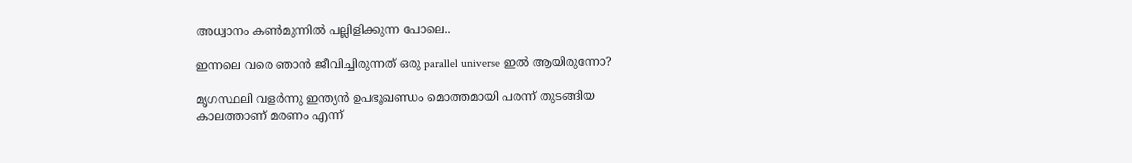അധ്വാനം കൺമുന്നിൽ പല്ലിളിക്കുന്ന പോലെ..

ഇന്നലെ വരെ ഞാൻ ജീവിച്ചിരുന്നത് ഒരു parallel universe ഇൽ ആയിരുന്നോ?

മൃഗസ്ഥലി വളർന്നു ഇന്ത്യൻ ഉപഭൂഖണ്ഡം മൊത്തമായി പരന്ന് തുടങ്ങിയ കാലത്താണ് മരണം എന്ന്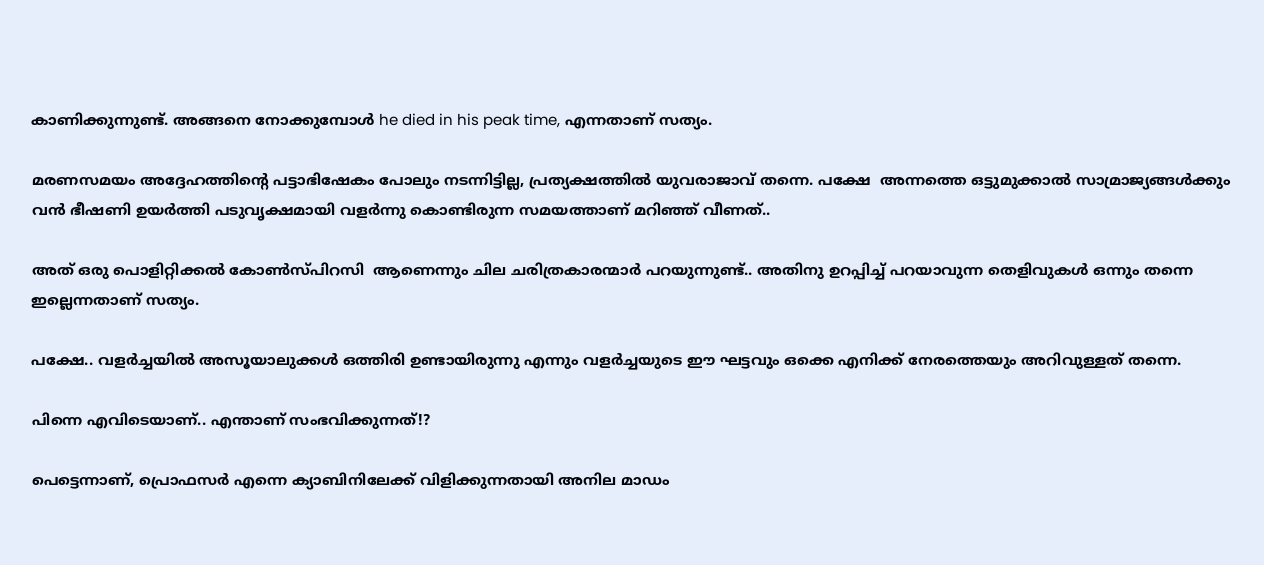കാണിക്കുന്നുണ്ട്. അങ്ങനെ നോക്കുമ്പോൾ he died in his peak time, എന്നതാണ് സത്യം.

മരണസമയം അദ്ദേഹത്തിൻ്റെ പട്ടാഭിഷേകം പോലും നടന്നിട്ടില്ല, പ്രത്യക്ഷത്തിൽ യുവരാജാവ് തന്നെ. പക്ഷേ  അന്നത്തെ ഒട്ടുമുക്കാൽ സാമ്രാജ്യങ്ങൾക്കും വൻ ഭീഷണി ഉയർത്തി പടുവൃക്ഷമായി വളർന്നു കൊണ്ടിരുന്ന സമയത്താണ് മറിഞ്ഞ് വീണത്..

അത് ഒരു പൊളിറ്റിക്കൽ കോൺസ്‌പിറസി  ആണെന്നും ചില ചരിത്രകാരന്മാർ പറയുന്നുണ്ട്.. അതിനു ഉറപ്പിച്ച് പറയാവുന്ന തെളിവുകൾ ഒന്നും തന്നെ ഇല്ലെന്നതാണ് സത്യം.

പക്ഷേ.. വളർച്ചയിൽ അസൂയാലുക്കൾ ഒത്തിരി ഉണ്ടായിരുന്നു എന്നും വളർച്ചയുടെ ഈ ഘട്ടവും ഒക്കെ എനിക്ക് നേരത്തെയും അറിവുള്ളത് തന്നെ.

പിന്നെ എവിടെയാണ്.. എന്താണ് സംഭവിക്കുന്നത്!?

പെട്ടെന്നാണ്, പ്രൊഫസർ എന്നെ ക്യാബിനിലേക്ക് വിളിക്കുന്നതായി അനില മാഡം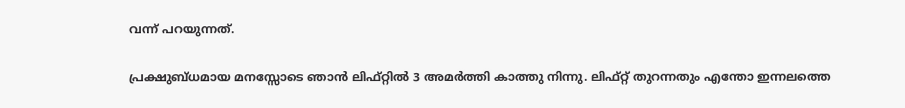വന്ന് പറയുന്നത്.

പ്രക്ഷുബ്ധമായ മനസ്സോടെ ഞാൻ ലിഫ്റ്റിൽ 3 അമർത്തി കാത്തു നിന്നു. ലിഫ്റ്റ് തുറന്നതും എന്തോ ഇന്നലത്തെ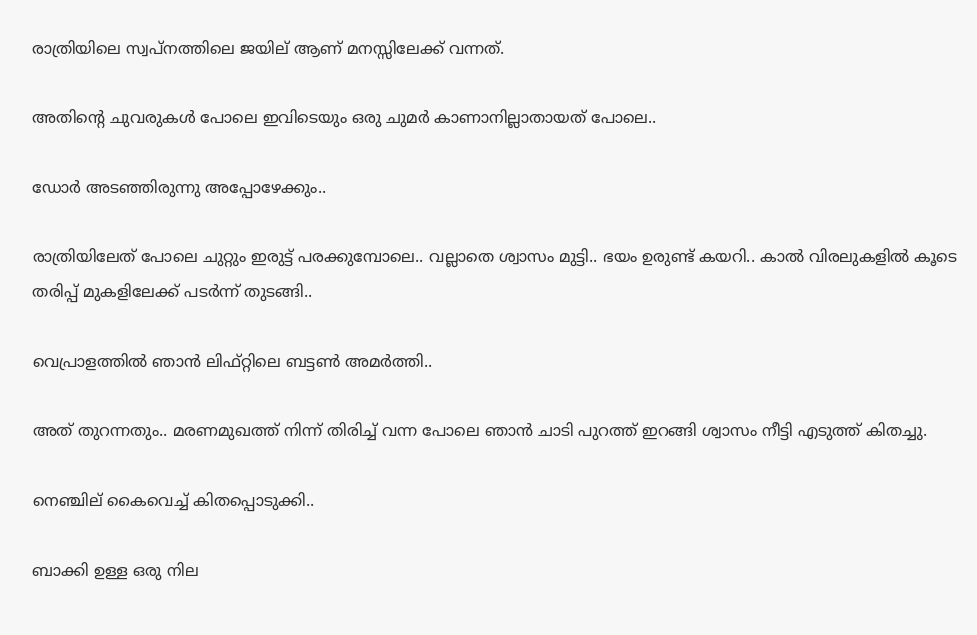രാത്രിയിലെ സ്വപ്നത്തിലെ ജയില് ആണ് മനസ്സിലേക്ക് വന്നത്.

അതിൻ്റെ ചുവരുകൾ പോലെ ഇവിടെയും ഒരു ചുമർ കാണാനില്ലാതായത് പോലെ..

ഡോർ അടഞ്ഞിരുന്നു അപ്പോഴേക്കും..

രാത്രിയിലേത് പോലെ ചുറ്റും ഇരുട്ട് പരക്കുമ്പോലെ.. വല്ലാതെ ശ്വാസം മുട്ടി.. ഭയം ഉരുണ്ട് കയറി.. കാൽ വിരലുകളിൽ കൂടെ തരിപ്പ് മുകളിലേക്ക് പടർന്ന് തുടങ്ങി..

വെപ്രാളത്തിൽ ഞാൻ ലിഫ്റ്റിലെ ബട്ടൺ അമർത്തി..

അത് തുറന്നതും.. മരണമുഖത്ത് നിന്ന് തിരിച്ച് വന്ന പോലെ ഞാൻ ചാടി പുറത്ത് ഇറങ്ങി ശ്വാസം നീട്ടി എടുത്ത് കിതച്ചു.

നെഞ്ചില് കൈവെച്ച് കിതപ്പൊടുക്കി..

ബാക്കി ഉള്ള ഒരു നില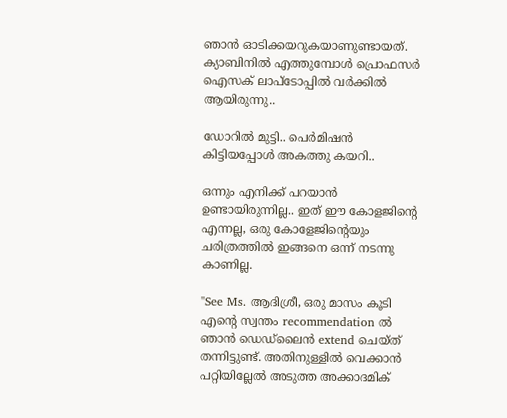ഞാൻ ഓടിക്കയറുകയാണുണ്ടായത്. ക്യാബിനിൽ എത്തുമ്പോൾ പ്രൊഫസർ ഐസക് ലാപ്ടോപ്പിൽ വർക്കിൽ ആയിരുന്നു..

ഡോറിൽ മുട്ടി.. പെർമിഷൻ കിട്ടിയപ്പോൾ അകത്തു കയറി..

ഒന്നും എനിക്ക് പറയാൻ ഉണ്ടായിരുന്നില്ല.. ഇത് ഈ കോളജിൻ്റെ എന്നല്ല, ഒരു കോളേജിൻ്റെയും ചരിത്രത്തിൽ ഇങ്ങനെ ഒന്ന് നടന്നു കാണില്ല.

"See Ms. ആദിശ്രീ, ഒരു മാസം കൂടി എൻ്റെ സ്വന്തം recommendation ൽ ഞാൻ ഡെഡ്‌ലൈൻ extend ചെയ്ത് തന്നിട്ടുണ്ട്. അതിനുള്ളിൽ വെക്കാൻ പറ്റിയില്ലേൽ അടുത്ത അക്കാദമിക്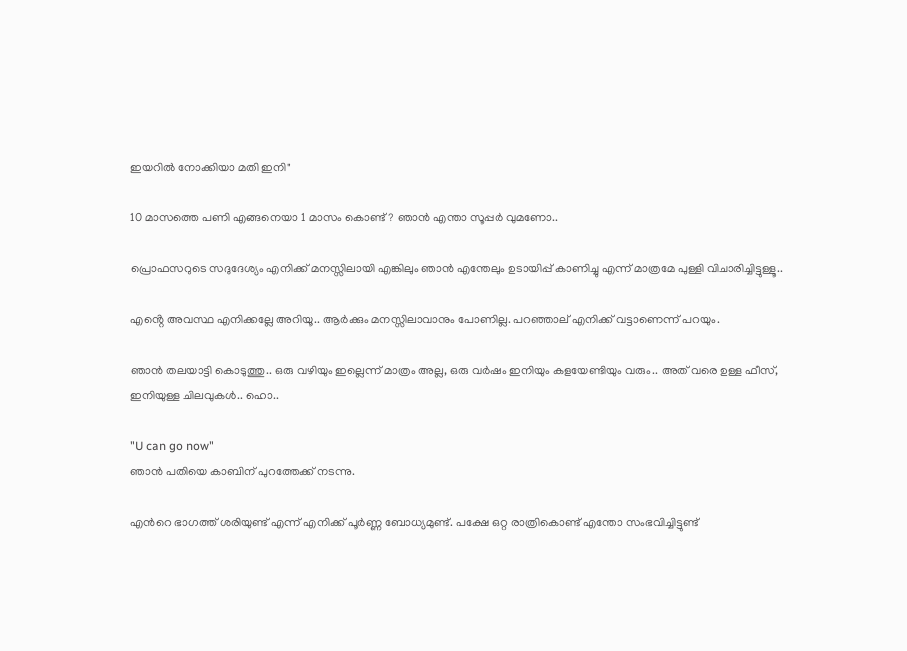ഇയറിൽ നോക്കിയാ മതി ഇനി"

10 മാസത്തെ പണി എങ്ങനെയാ 1 മാസം കൊണ്ട്? ഞാൻ എന്താ സൂപ്പർ വുമണോ..

പ്രൊഫസറുടെ സദുദേശ്യം എനിക്ക് മനസ്സിലായി എങ്കിലും ഞാൻ എന്തേലും ഉടായിപ്പ് കാണിച്ചു എന്ന് മാത്രമേ പുള്ളി വിചാരിച്ചിട്ടുള്ളൂ..

എൻ്റെ അവസ്ഥ എനിക്കല്ലേ അറിയൂ.. ആർക്കും മനസ്സിലാവാനും പോണില്ല. പറഞ്ഞാല് എനിക്ക് വട്ടാണെന്ന് പറയും.

ഞാൻ തലയാട്ടി കൊടുത്തു.. ഒരു വഴിയും ഇല്ലെന്ന് മാത്രം അല്ല, ഒരു വർഷം ഇനിയും കളയേണ്ടിയും വരും.. അത് വരെ ഉള്ള ഫീസ്, ഇനിയുള്ള ചിലവുകൾ.. ഹൊ..

"U can go now"
ഞാൻ പതിയെ കാബിന് പുറത്തേക്ക് നടന്നു.

എൻറെ ഭാഗത്ത് ശരിയുണ്ട് എന്ന് എനിക്ക് പൂർണ്ണ ബോധ്യമുണ്ട്. പക്ഷേ ഒറ്റ രാത്രികൊണ്ട് എന്തോ സംഭവിച്ചിട്ടുണ്ട്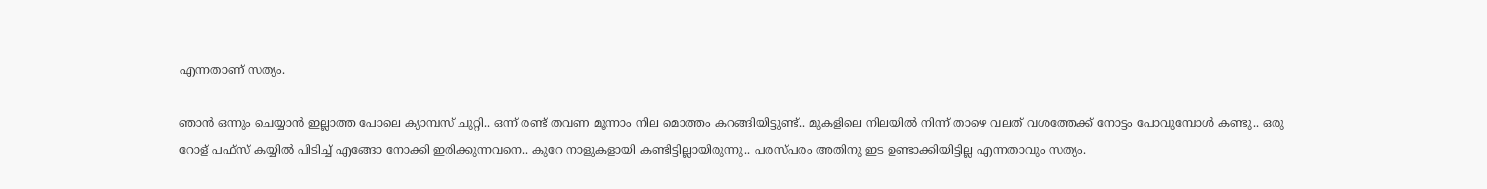എന്നതാണ് സത്യം.

ഞാൻ ഒന്നും ചെയ്യാൻ ഇല്ലാത്ത പോലെ ക്യാമ്പസ് ചുറ്റി.. ഒന്ന് രണ്ട് തവണ മൂന്നാം നില മൊത്തം കറങ്ങിയിട്ടുണ്ട്.. മുകളിലെ നിലയിൽ നിന്ന് താഴെ വലത് വശത്തേക്ക് നോട്ടം പോവുമ്പോൾ കണ്ടു.. ഒരു റോള് പഫ്സ് കയ്യിൽ പിടിച്ച് എങ്ങോ നോക്കി ഇരിക്കുന്നവനെ.. കുറേ നാളുകളായി കണ്ടിട്ടില്ലായിരുന്നു.. പരസ്പരം അതിനു ഇട ഉണ്ടാക്കിയിട്ടില്ല എന്നതാവും സത്യം.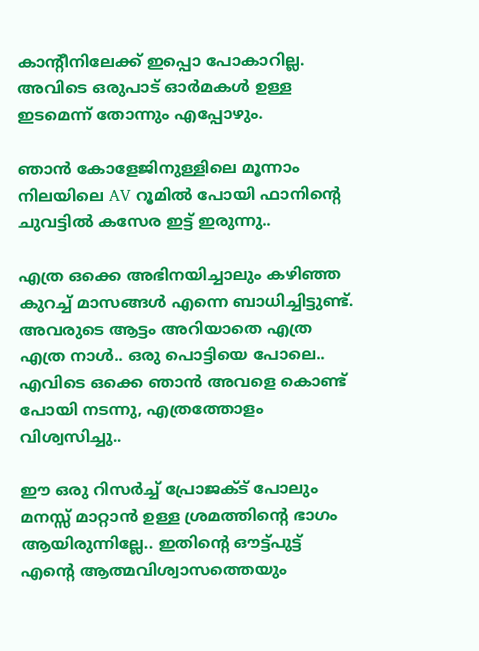കാൻ്റീനിലേക്ക് ഇപ്പൊ പോകാറില്ല. അവിടെ ഒരുപാട് ഓർമകൾ ഉള്ള ഇടമെന്ന് തോന്നും എപ്പോഴും.

ഞാൻ കോളേജിനുള്ളിലെ മൂന്നാം നിലയിലെ AV റൂമിൽ പോയി ഫാനിൻ്റെ ചുവട്ടിൽ കസേര ഇട്ട് ഇരുന്നു..

എത്ര ഒക്കെ അഭിനയിച്ചാലും കഴിഞ്ഞ കുറച്ച് മാസങ്ങൾ എന്നെ ബാധിച്ചിട്ടുണ്ട്. അവരുടെ ആട്ടം അറിയാതെ എത്ര എത്ര നാൾ.. ഒരു പൊട്ടിയെ പോലെ.. എവിടെ ഒക്കെ ഞാൻ അവളെ കൊണ്ട് പോയി നടന്നു, എത്രത്തോളം വിശ്വസിച്ചു..

ഈ ഒരു റിസർച്ച് പ്രോജക്ട് പോലും മനസ്സ് മാറ്റാൻ ഉള്ള ശ്രമത്തിൻ്റെ ഭാഗം ആയിരുന്നില്ലേ.. ഇതിൻ്റെ ഔട്ട്പുട്ട് എൻ്റെ ആത്മവിശ്വാസത്തെയും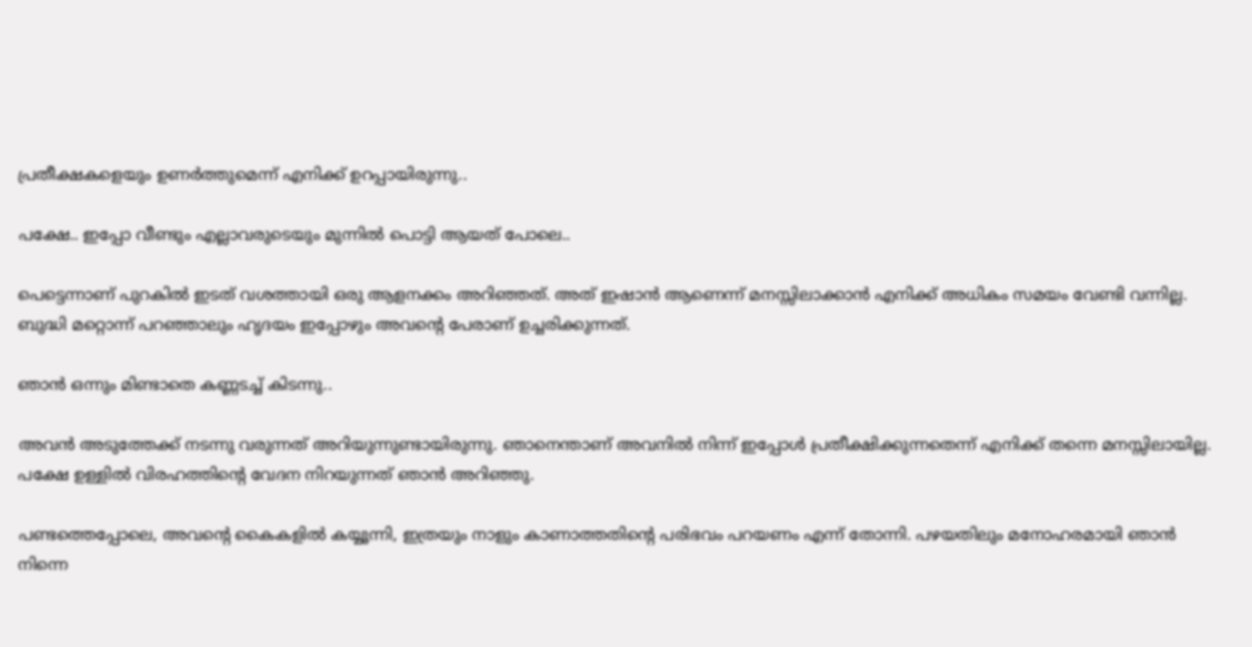പ്രതീക്ഷകളെയും ഉണർത്തുമെന്ന് എനിക്ക് ഉറപ്പായിരുന്നു..

പക്ഷേ.. ഇപ്പോ വീണ്ടും എല്ലാവരുടെയും മുന്നിൽ പൊട്ടി ആയത് പോലെ..

പെട്ടെന്നാണ് പുറകിൽ ഇടത് വശത്തായി ഒരു ആളനക്കം അറിഞ്ഞത്. അത് ഇഷാൻ ആണെന്ന് മനസ്സിലാക്കാൻ എനിക്ക് അധികം സമയം വേണ്ടി വന്നില്ല. ബുദ്ധി മറ്റൊന്ന് പറഞ്ഞാലും ഹൃദയം ഇപ്പോഴും അവൻ്റെ പേരാണ് ഉച്ചരിക്കുന്നത്.

ഞാൻ ഒന്നും മിണ്ടാതെ കണ്ണടച്ച് കിടന്നു..

അവൻ അടുത്തേക്ക് നടന്നു വരുന്നത് അറിയുന്നുണ്ടായിരുന്നു. ഞാനെന്താണ് അവനിൽ നിന്ന് ഇപ്പോൾ പ്രതീക്ഷിക്കുന്നതെന്ന് എനിക്ക് തന്നെ മനസ്സിലായില്ല. പക്ഷേ ഉള്ളിൽ വിരഹത്തിന്റെ വേദന നിറയുന്നത് ഞാൻ അറിഞ്ഞു.

പണ്ടത്തെപ്പോലെ, അവന്റെ കൈകളിൽ കയ്യൂന്നി, ഇത്രയും നാളും കാണാത്തതിന്‍റെ പരിഭവം പറയണം എന്ന് തോന്നി. പഴയതിലും മനോഹരമായി ഞാൻ നിന്നെ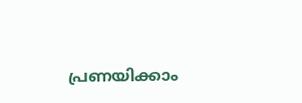പ്രണയിക്കാം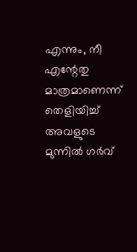എന്നും, നീ എന്റേതു മാത്രമാണെന്ന് തെളിയിച്ച് അവളുടെ മുന്നിൽ ഗർവ്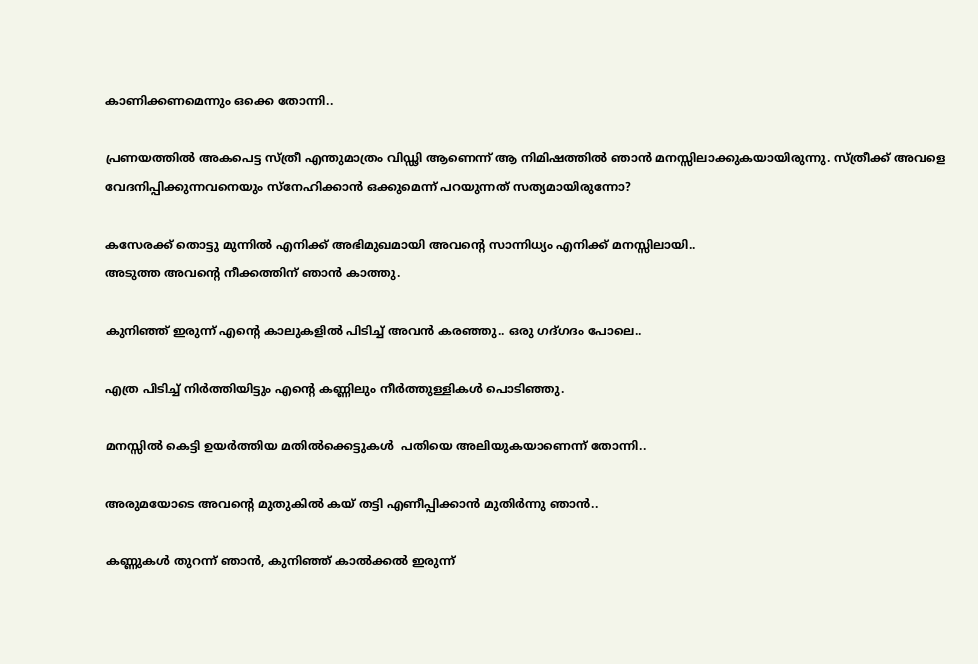കാണിക്കണമെന്നും ഒക്കെ തോന്നി..

പ്രണയത്തിൽ അകപെട്ട സ്ത്രീ എന്തുമാത്രം വിഡ്ഢി ആണെന്ന് ആ നിമിഷത്തിൽ ഞാൻ മനസ്സിലാക്കുകയായിരുന്നു. സ്ത്രീക്ക് അവളെ വേദനിപ്പിക്കുന്നവനെയും സ്നേഹിക്കാൻ ഒക്കുമെന്ന് പറയുന്നത് സത്യമായിരുന്നോ?

കസേരക്ക് തൊട്ടു മുന്നിൽ എനിക്ക് അഭിമുഖമായി അവൻ്റെ സാന്നിധ്യം എനിക്ക് മനസ്സിലായി..
അടുത്ത അവൻ്റെ നീക്കത്തിന് ഞാൻ കാത്തു.

കുനിഞ്ഞ് ഇരുന്ന് എൻ്റെ കാലുകളിൽ പിടിച്ച് അവൻ കരഞ്ഞു.. ഒരു ഗദ്ഗദം പോലെ..

എത്ര പിടിച്ച് നിർത്തിയിട്ടും എൻ്റെ കണ്ണിലും നീർത്തുള്ളികൾ പൊടിഞ്ഞു.

മനസ്സിൽ കെട്ടി ഉയർത്തിയ മതിൽക്കെട്ടുകൾ  പതിയെ അലിയുകയാണെന്ന് തോന്നി..

അരുമയോടെ അവൻ്റെ മുതുകിൽ കയ് തട്ടി എണീപ്പിക്കാൻ മുതിർന്നു ഞാൻ..

കണ്ണുകൾ തുറന്ന് ഞാൻ, കുനിഞ്ഞ് കാൽക്കൽ ഇരുന്ന്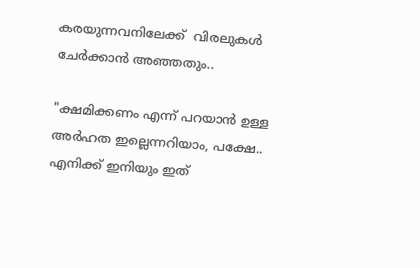കരയുന്നവനിലേക്ക്  വിരലുകൾ ചേർക്കാൻ അഞ്ഞതും..

"ക്ഷമിക്കണം എന്ന് പറയാൻ ഉള്ള അർഹത ഇല്ലെന്നറിയാം, പക്ഷേ.. എനിക്ക് ഇനിയും ഇത്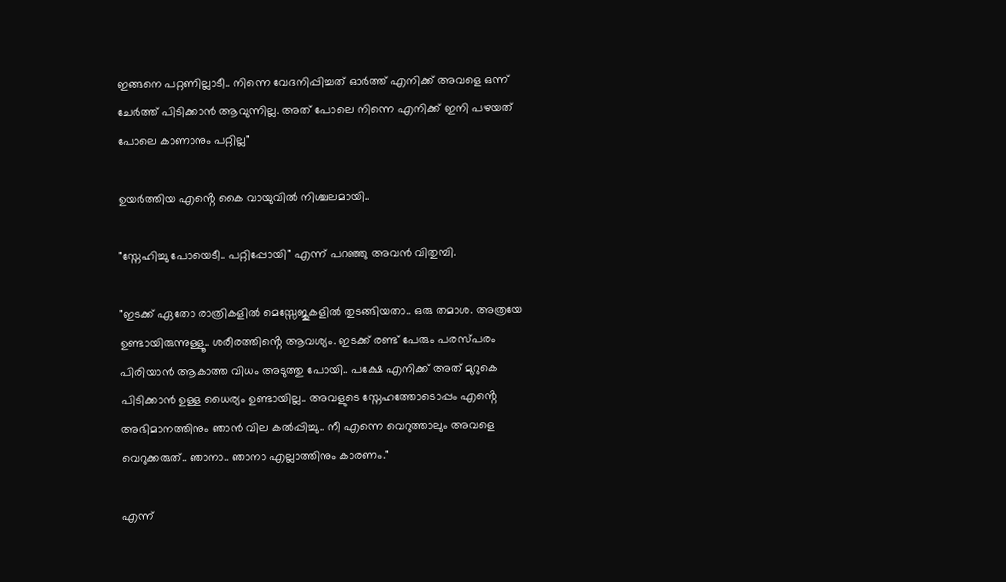ഇങ്ങനെ പറ്റണില്ലാടീ.. നിന്നെ വേദനിപ്പിച്ചത് ഓർത്ത് എനിക്ക് അവളെ ഒന്ന് ചേർത്ത് പിടിക്കാൻ ആവുന്നില്ല. അത് പോലെ നിന്നെ എനിക്ക് ഇനി പഴയത് പോലെ കാണാനും പറ്റില്ല"

ഉയർത്തിയ എൻ്റെ കൈ വായുവിൽ നിശ്ചലമായി..

"സ്നേഹിച്ചു പോയെടീ.. പറ്റിപ്പോയി" എന്ന് പറഞ്ഞു അവൻ വിതുമ്പി.

"ഇടക്ക് ഏതോ രാത്രികളിൽ മെസ്സേജുകളിൽ തുടങ്ങിയതാ.. ഒരു തമാശ. അത്രയേ ഉണ്ടായിരുന്നുള്ളൂ.. ശരീരത്തിൻ്റെ ആവശ്യം. ഇടക്ക് രണ്ട് പേരും പരസ്പരം പിരിയാൻ ആകാത്ത വിധം അടുത്തു പോയി.. പക്ഷേ എനിക്ക് അത് മുറുകെ പിടിക്കാൻ ഉള്ള ധൈര്യം ഉണ്ടായില്ല.. അവളുടെ സ്നേഹത്തോടൊപ്പം എൻ്റെ അഭിമാനത്തിനും ഞാൻ വില കൽപ്പിച്ചു.. നീ എന്നെ വെറുത്താലും അവളെ വെറുക്കരുത്.. ഞാനാ.. ഞാനാ എല്ലാത്തിനും കാരണം."

എന്ന്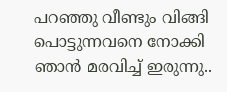പറഞ്ഞു വീണ്ടും വിങ്ങി പൊട്ടുന്നവനെ നോക്കി ഞാൻ മരവിച്ച് ഇരുന്നു..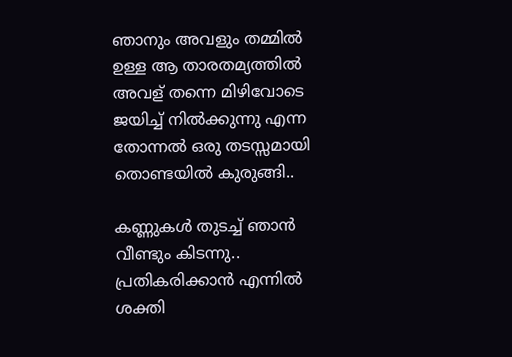ഞാനും അവളും തമ്മിൽ ഉള്ള ആ താരതമ്യത്തിൽ അവള് തന്നെ മിഴിവോടെ ജയിച്ച് നിൽക്കുന്നു എന്ന തോന്നൽ ഒരു തടസ്സമായി തൊണ്ടയിൽ കുരുങ്ങി..

കണ്ണുകൾ തുടച്ച് ഞാൻ വീണ്ടും കിടന്നു.. പ്രതികരിക്കാൻ എന്നിൽ ശക്തി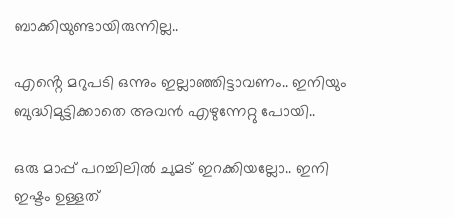ബാക്കിയുണ്ടായിരുന്നില്ല..

എൻ്റെ മറുപടി ഒന്നും ഇല്ലാഞ്ഞിട്ടാവണം.. ഇനിയും ബുദ്ധിമുട്ടിക്കാതെ അവൻ എഴുന്നേറ്റു പോയി..

ഒരു മാപ്പ് പറച്ചിലിൽ ചുമട് ഇറക്കിയല്ലോ.. ഇനി ഇഷ്ടം ഉള്ളത്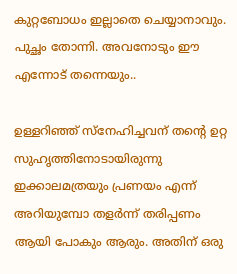കുറ്റബോധം ഇല്ലാതെ ചെയ്യാനാവും. പുച്ഛം തോന്നി. അവനോടും ഈ എന്നോട് തന്നെയും..

ഉള്ളറിഞ്ഞ് സ്നേഹിച്ചവന് തൻ്റെ ഉറ്റ സുഹൃത്തിനോടായിരുന്നു ഇക്കാലമത്രയും പ്രണയം എന്ന് അറിയുമ്പോ തളർന്ന് തരിപ്പണം ആയി പോകും ആരും. അതിന് ഒരു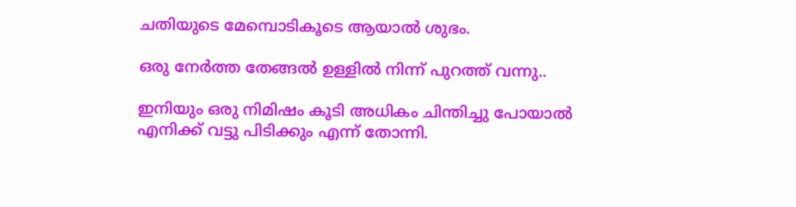ചതിയുടെ മേമ്പൊടികൂടെ ആയാൽ ശുഭം.

ഒരു നേർത്ത തേങ്ങൽ ഉള്ളിൽ നിന്ന് പുറത്ത് വന്നു..

ഇനിയും ഒരു നിമിഷം കൂടി അധികം ചിന്തിച്ചു പോയാൽ എനിക്ക് വട്ടു പിടിക്കും എന്ന് തോന്നി.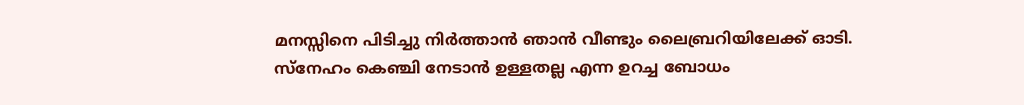മനസ്സിനെ പിടിച്ചു നിർത്താൻ ഞാൻ വീണ്ടും ലൈബ്രറിയിലേക്ക് ഓടി. സ്നേഹം കെഞ്ചി നേടാൻ ഉള്ളതല്ല എന്ന ഉറച്ച ബോധം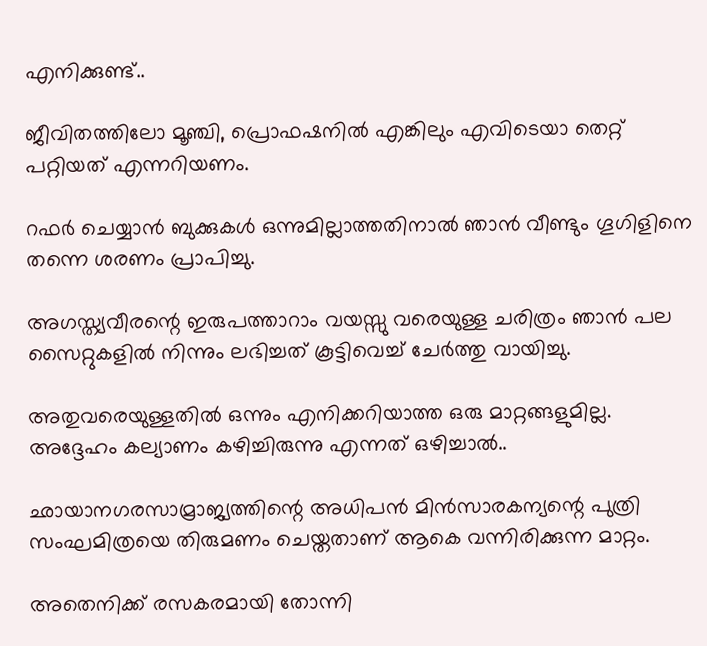എനിക്കുണ്ട്..

ജീവിതത്തിലോ മൂഞ്ചി, പ്രൊഫഷനിൽ എങ്കിലും എവിടെയാ തെറ്റ് പറ്റിയത് എന്നറിയണം.

റഫർ ചെയ്യാൻ ബുക്കുകൾ ഒന്നുമില്ലാത്തതിനാൽ ഞാൻ വീണ്ടും ഗൂഗിളിനെ തന്നെ ശരണം പ്രാപിച്ചു.

അഗസ്ത്യവീരന്റെ ഇരുപത്താറാം വയസ്സു വരെയുള്ള ചരിത്രം ഞാൻ പല സൈറ്റുകളിൽ നിന്നും ലഭിച്ചത് കൂട്ടിവെച്ച് ചേർത്തു വായിച്ചു.

അതുവരെയുള്ളതിൽ ഒന്നും എനിക്കറിയാത്ത ഒരു മാറ്റങ്ങളുമില്ല.
അദ്ദേഹം കല്യാണം കഴിച്ചിരുന്നു എന്നത് ഒഴിച്ചാൽ..

ഛായാനഗരസാമ്രാജ്യത്തിന്റെ അധിപൻ മിൻസാരകന്യന്റെ പുത്രി സംഘമിത്രയെ തിരുമണം ചെയ്തതാണ് ആകെ വന്നിരിക്കുന്ന മാറ്റം.

അതെനിക്ക് രസകരമായി തോന്നി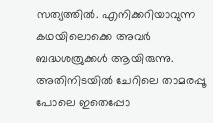സത്യത്തിൽ. എനിക്കറിയാവുന്ന കഥയിലൊക്കെ അവർ ബദ്ധശത്രുക്കൾ ആയിരുന്നു. അതിനിടയിൽ ചേറിലെ താമരപ്പൂ പോലെ ഇതെപ്പോ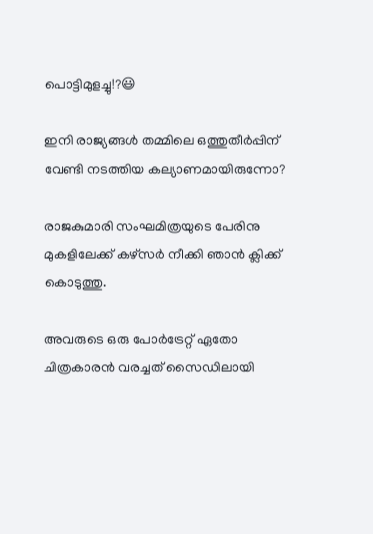പൊട്ടിമുളച്ചു!?😃

ഇനി രാജ്യങ്ങൾ തമ്മിലെ ഒത്തുതീർപ്പിന് വേണ്ടി നടത്തിയ കല്യാണമായിരുന്നോ?

രാജകുമാരി സംഘമിത്രയുടെ പേരിനു മുകളിലേക്ക് കഴ്സർ നീക്കി ഞാൻ ക്ലിക്ക് കൊടുത്തു.

അവരുടെ ഒരു പോർട്രേറ്റ് ഏതോ ചിത്രകാരൻ വരച്ചത് സൈഡിലായി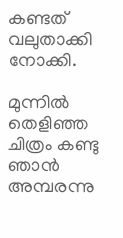കണ്ടത് വലുതാക്കി നോക്കി.

മുന്നിൽ തെളിഞ്ഞ ചിത്രം കണ്ടു ഞാൻ അമ്പരന്നു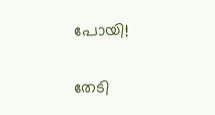പോയി!

തേടി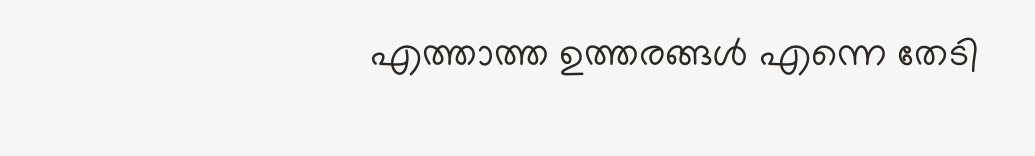എത്താത്ത ഉത്തരങ്ങൾ എന്നെ തേടി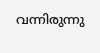വന്നിരുന്നു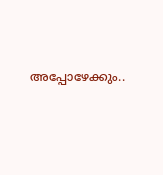അപ്പോഴേക്കും..